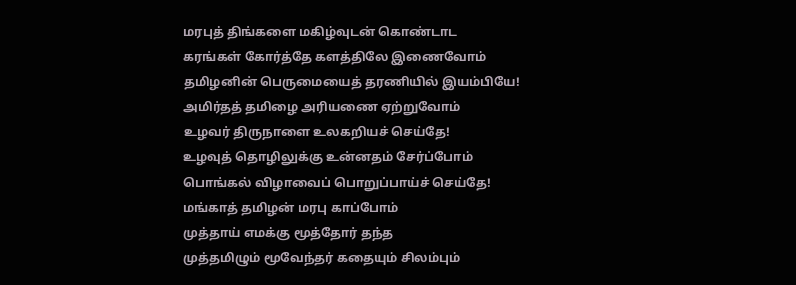மரபுத் திங்களை மகிழ்வுடன் கொண்டாட
கரங்கள் கோர்த்தே களத்திலே இணைவோம்
தமிழனின் பெருமையைத் தரணியில் இயம்பியே!
அமிர்தத் தமிழை அரியணை ஏற்றுவோம்
உழவர் திருநாளை உலகறியச் செய்தே!
உழவுத் தொழிலுக்கு உன்னதம் சேர்ப்போம்
பொங்கல் விழாவைப் பொறுப்பாய்ச் செய்தே!
மங்காத் தமிழன் மரபு காப்போம்
முத்தாய் எமக்கு மூத்தோர் தந்த
முத்தமிழும் மூவேந்தர் கதையும் சிலம்பும்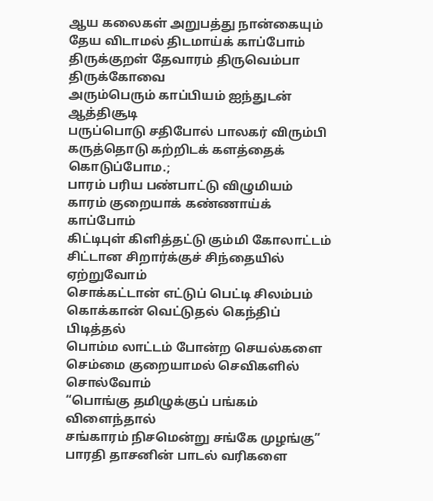ஆய கலைகள் அறுபத்து நான்கையும்
தேய விடாமல் திடமாய்க் காப்போம்
திருக்குறள் தேவாரம் திருவெம்பா திருக்கோவை
அரும்பெரும் காப்பியம் ஐந்துடன் ஆத்திசூடி
பருப்பொடு சதிபோல் பாலகர் விரும்பி
கருத்தொடு கற்றிடக் களத்தைக் கொடுப்போம.;
பாரம் பரிய பண்பாட்டு விழுமியம்
காரம் குறையாக் கண்ணாய்க் காப்போம்
கிட்டிபுள் கிளித்தட்டு கும்மி கோலாட்டம்
சிட்டான சிறார்க்குச் சிந்தையில் ஏற்றுவோம்
சொக்கட்டான் எட்டுப் பெட்டி சிலம்பம்
கொக்கான் வெட்டுதல் கெந்திப் பிடித்தல்
பொம்ம லாட்டம் போன்ற செயல்களை
செம்மை குறையாமல் செவிகளில் சொல்வோம்
“பொங்கு தமிழுக்குப் பங்கம் விளைந்தால்
சங்காரம் நிசமென்று சங்கே முழங்கு”
பாரதி தாசனின் பாடல் வரிகளை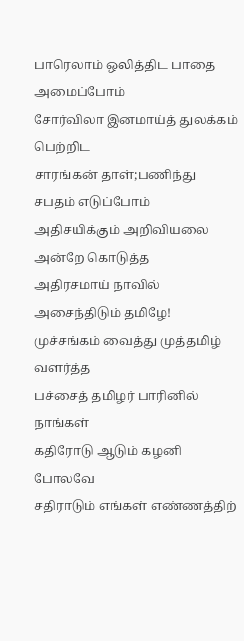பாரெலாம் ஒலித்திட பாதை அமைப்போம்
சோர்விலா இனமாய்த் துலக்கம் பெற்றிட
சாரங்கன் தாள்;பணிந்து சபதம் எடுப்போம்
அதிசயிக்கும் அறிவியலை அன்றே கொடுத்த
அதிரசமாய் நாவில் அசைந்திடும் தமிழே!
முச்சங்கம் வைத்து முத்தமிழ் வளர்த்த
பச்சைத் தமிழர் பாரினில் நாங்கள்
கதிரோடு ஆடும் கழனி போலவே
சதிராடும் எங்கள் எண்ணத்திற்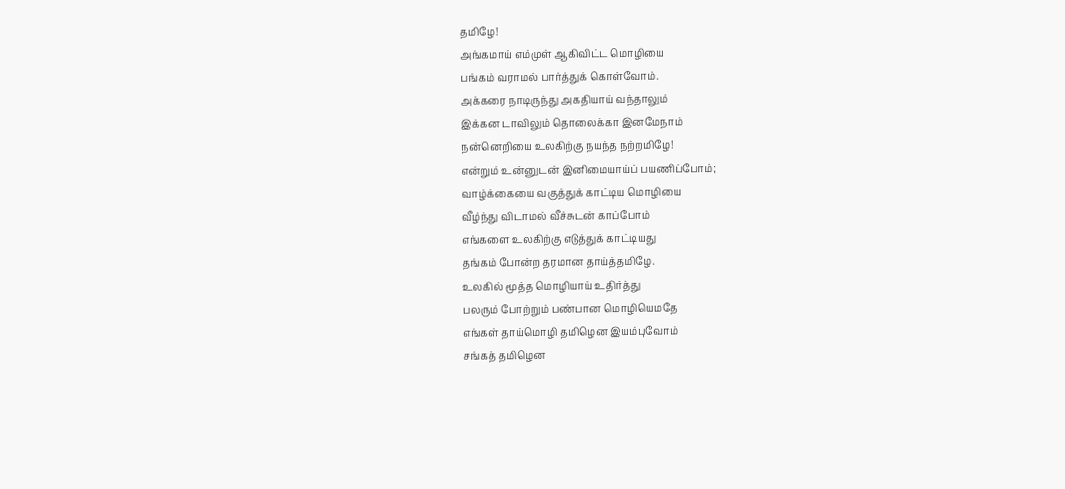தமிழே!
அங்கமாய் எம்முள் ஆகிவிட்ட மொழியை
பங்கம் வராமல் பார்த்துக் கொள்வோம்.
அக்கரை நாடிருந்து அகதியாய் வந்தாலும்
இக்கன டாவிலும் தொலைக்கா இனமேநாம்
நன்னெறியை உலகிற்கு நயந்த நற்றமிழே!
என்றும் உன்னுடன் இனிமையாய்ப் பயணிப்போம்;
வாழ்க்கையை வகுத்துக் காட்டிய மொழியை
வீழ்ந்து விடாமல் வீச்சுடன் காப்போம்
எங்களை உலகிற்கு எடுத்துக் காட்டியது
தங்கம் போன்ற தரமான தாய்த்தமிழே.
உலகில் மூத்த மொழியாய் உதிர்த்து
பலரும் போற்றும் பண்பான மொழியெமதே
எங்கள் தாய்மொழி தமிழென இயம்புவோம்
சங்கத் தமிழென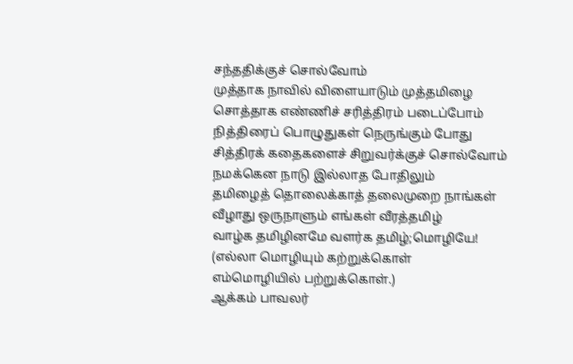சந்ததிக்குச் சொல்வோம்
முத்தாக நாவில் விளையாடும் முத்தமிழை
சொத்தாக எண்ணிச் சரித்திரம் படைப்போம்
நித்திரைப் பொழுதுகள் நெருங்கும் போது
சித்திரக் கதைகளைச் சிறுவர்க்குச் சொல்வோம்
நமக்கென நாடு இல்லாத போதிலும்
தமிழைத் தொலைக்காத் தலைமுறை நாங்கள்
வீழாது ஒருநாளும் எங்கள் வீரத்தமிழ்
வாழ்க தமிழினமே வளர்க தமிழ்;மொழியே!
(எல்லா மொழியும் கற்றுக்கொள்
எம்மொழியில் பற்றுக்கொள்.)
ஆக்கம் பாவலர்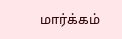மார்க்கம்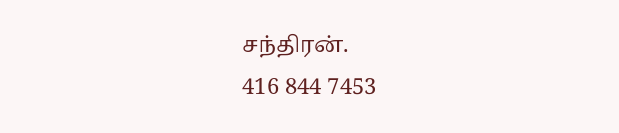சந்திரன்.
416 844 7453